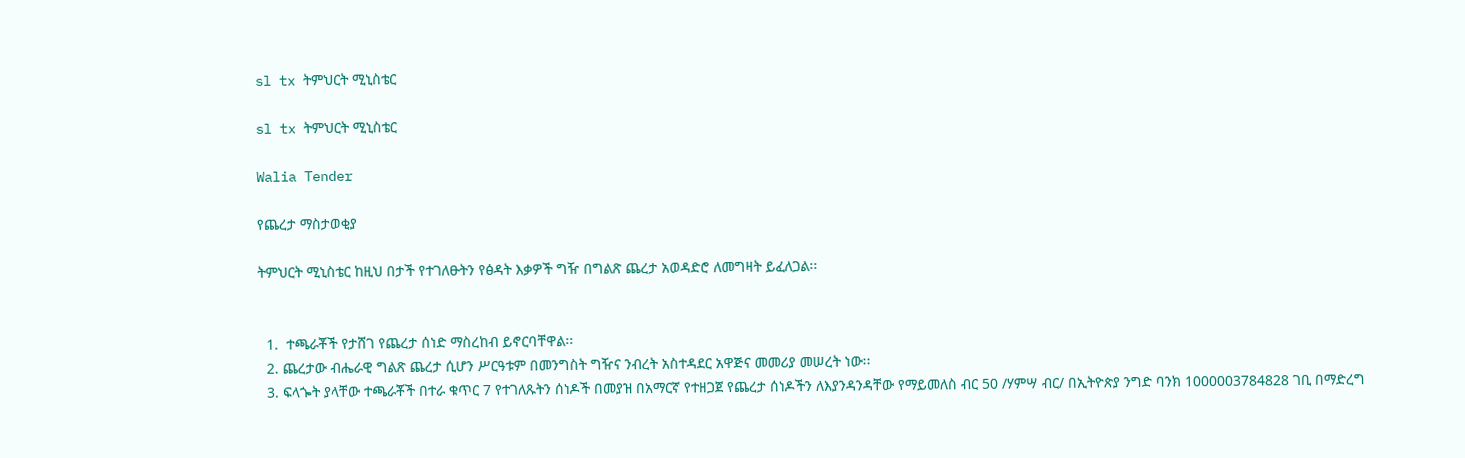sl tx ትምህርት ሚኒስቴር

sl tx ትምህርት ሚኒስቴር

Walia Tender

የጨረታ ማስታወቂያ

ትምህርት ሚኒስቴር ከዚህ በታች የተገለፁትን የፅዳት እቃዎች ግዥ በግልጽ ጨረታ አወዳድሮ ለመግዛት ይፈለጋል፡፡


  1.  ተጫራቾች የታሸገ የጨረታ ሰነድ ማስረከብ ይኖርባቸዋል፡፡
  2. ጨረታው ብሔራዊ ግልጽ ጨረታ ሲሆን ሥርዓቱም በመንግስት ግዥና ንብረት አስተዳደር አዋጅና መመሪያ መሠረት ነው፡፡
  3. ፍላጐት ያላቸው ተጫራቾች በተራ ቁጥር 7 የተገለጹትን ሰነዶች በመያዝ በአማርኛ የተዘጋጀ የጨረታ ሰነዶችን ለእያንዳንዳቸው የማይመለስ ብር 50 /ሃምሣ ብር/ በኢትዮጵያ ንግድ ባንክ 1000003784828 ገቢ በማድረግ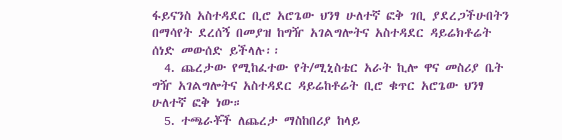ፋይናንስ አስተዳደር ቢሮ አሮጌው ህንፃ ሁለተኛ ፎቅ ገቢ ያደረጋችሁበትን በማሳየት ደረሰኝ በመያዝ ከግዥ አገልግሎትና አስተዳደር ዳይሬክቶሬት ሰነድ መውሰድ ይችላሉ፡፡
  4. ጨረታው የሚከፈተው የት/ሚኒስቴር አራት ኪሎ ዋና መስሪያ ቤት ግዥ አገልግሎትና አስተዳደር ዳይሬከቶሬት ቢሮ ቁጥር አሮጌው ህንፃ ሁለተኛ ፎቅ ነው።
  5. ተጫራቾች ለጨረታ ማስከበሪያ ከላይ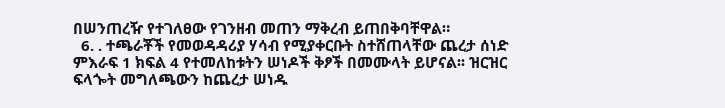በሠንጠረዥ የተገለፀው የገንዘብ መጠን ማቅረብ ይጠበቅባቸዋል።
  6. . ተጫራቾች የመወዳዳሪያ ሃሳብ የሚያቀርቡት ስተሸጠላቸው ጨረታ ሰነድ ምእራፍ 1 ክፍል 4 የተመለከቱትን ሠነዶች ቅፆች በመሙላት ይሆናል፡፡ ዝርዝር ፍላጐት መግለጫውን ከጨረታ ሠነዱ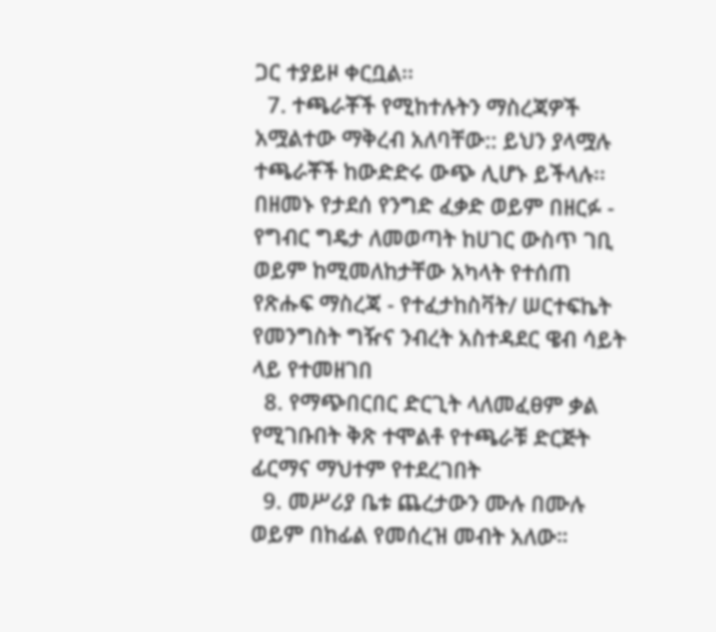ጋር ተያይዞ ቀርቧል፡፡
  7. ተጫራቾች የሚከተሉትን ማስረጃዎች አሟልተው ማቅረብ አለባቸው:: ይህን ያላሟሉ ተጫራቾች ከውድድሩ ውጭ ሊሆኑ ይችላሉ፡፡ በዘመኑ የታደሰ የንግድ ፈቃድ ወይም በዘርፉ - የግብር ግዴታ ለመወጣት ከሀገር ውስጥ ገቢ ወይም ከሚመለከታቸው አካላት የተሰጠ የጽሑፍ ማስረጃ - የተፈታከስቫት/ ሠርተፍኬት የመንግስት ግዥና ንብረት አስተዳደር ዌብ ሳይት ላይ የተመዘገበ
  8. የማጭበርበር ድርጊት ላለመፈፀም ቃል የሚገቡበት ቅጽ ተሞልቶ የተጫራቹ ድርጅት ፊርማና ማህተም የተደረገበት
  9. መሥሪያ ቤቱ ጨረታውን ሙሉ በሙሉ ወይም በከፊል የመሰረዝ መብት አለው።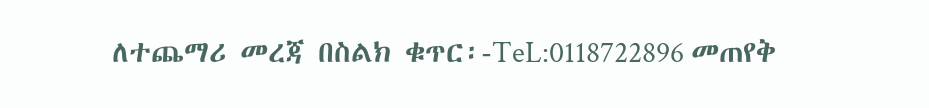ለተጨማሪ መረጃ በስልክ ቁጥር፡-TeL:0118722896 መጠየቅ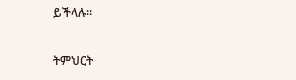ይችላሉ፡፡

ትምህርት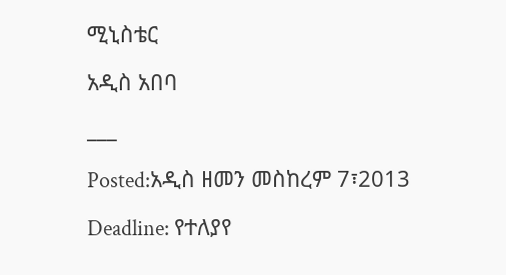ሚኒስቴር

አዲስ አበባ

___

Posted:አዲስ ዘመን መስከረም 7፣2013

Deadline: የተለያየ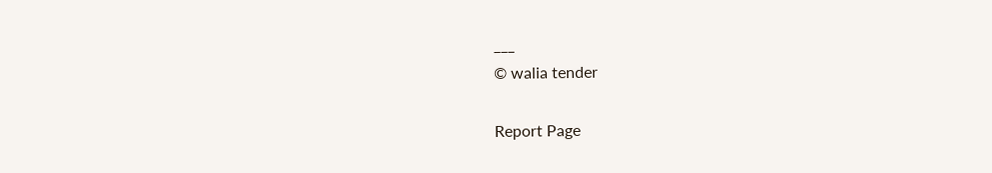___
© walia tender

Report Page